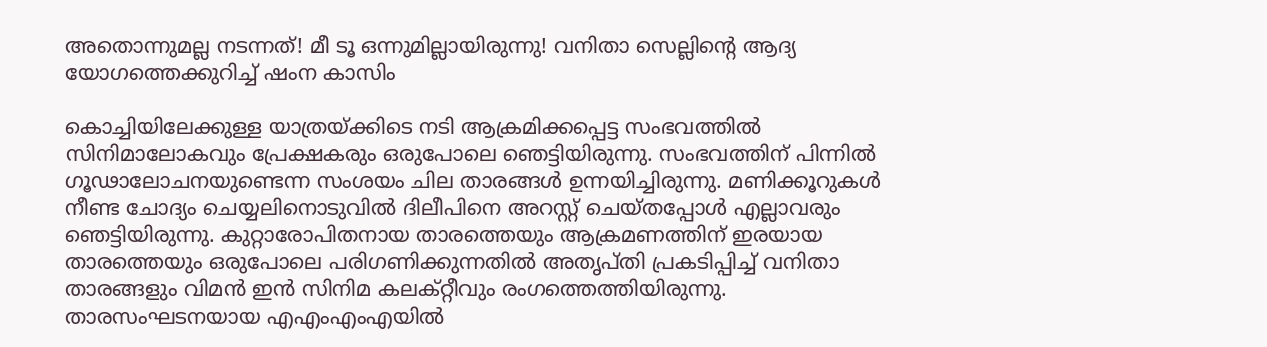അതൊന്നുമല്ല നടന്നത്! മീ ടൂ ഒന്നുമില്ലായിരുന്നു! വനിതാ സെല്ലിന്‍റെ ആദ്യ യോഗത്തെക്കുറിച്ച് ഷംന കാസിം

കൊച്ചിയിലേക്കുള്ള യാത്രയ്ക്കിടെ നടി ആക്രമിക്കപ്പെട്ട സംഭവത്തില്‍ സിനിമാലോകവും പ്രേക്ഷകരും ഒരുപോലെ ഞെട്ടിയിരുന്നു. സംഭവത്തിന് പിന്നില്‍ ഗൂഢാലോചനയുണ്ടെന്ന സംശയം ചില താരങ്ങള്‍ ഉന്നയിച്ചിരുന്നു. മണിക്കൂറുകള്‍ നീണ്ട ചോദ്യം ചെയ്യലിനൊടുവില്‍ ദിലീപിനെ അറസ്റ്റ് ചെയ്തപ്പോള്‍ എല്ലാവരും ഞെട്ടിയിരുന്നു. കുറ്റാരോപിതനായ താരത്തെയും ആക്രമണത്തിന് ഇരയായ താരത്തെയും ഒരുപോലെ പരിഗണിക്കുന്നതില്‍ അതൃപ്തി പ്രകടിപ്പിച്ച് വനിതാ താരങ്ങളും വിമന്‍ ഇന്‍ സിനിമ കലക്റ്റീവും രംഗത്തെത്തിയിരുന്നു. താരസംഘടനയായ എഎംഎംഎയില്‍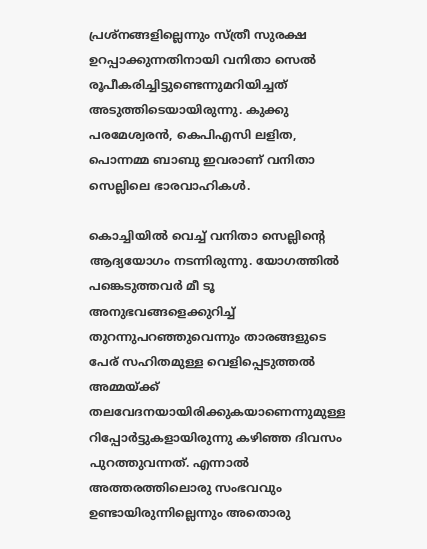പ്രശ്‌നങ്ങളില്ലെന്നും സ്ത്രീ സുരക്ഷ ഉറപ്പാക്കുന്നതിനായി വനിതാ സെല്‍ രൂപീകരിച്ചിട്ടുണ്ടെന്നുമറിയിച്ചത് അടുത്തിടെയായിരുന്നു. കുക്കു പരമേശ്വരന്‍, കെപിഎസി ലളിത, പൊന്നമ്മ ബാബു ഇവരാണ് വനിതാ സെല്ലിലെ ഭാരവാഹികള്‍.

കൊച്ചിയില്‍ വെച്ച് വനിതാ സെല്ലിന്റെ ആദ്യയോഗം നടന്നിരുന്നു. യോഗത്തില്‍ പങ്കെടുത്തവര്‍ മീ ടൂ അനുഭവങ്ങളെക്കുറിച്ച് തുറന്നുപറഞ്ഞുവെന്നും താരങ്ങളുടെ പേര് സഹിതമുള്ള വെളിപ്പെടുത്തല്‍ അമ്മയ്ക്ക് തലവേദനയായിരിക്കുകയാണെന്നുമുള്ള റിപ്പോര്‍ട്ടുകളായിരുന്നു കഴിഞ്ഞ ദിവസം പുറത്തുവന്നത്. എന്നാല്‍ അത്തരത്തിലൊരു സംഭവവും ഉണ്ടായിരുന്നില്ലെന്നും അതൊരു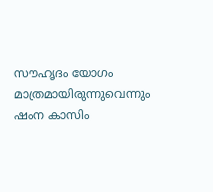സൗഹൃദം യോഗം മാത്രമായിരുന്നുവെന്നും ഷംന കാസിം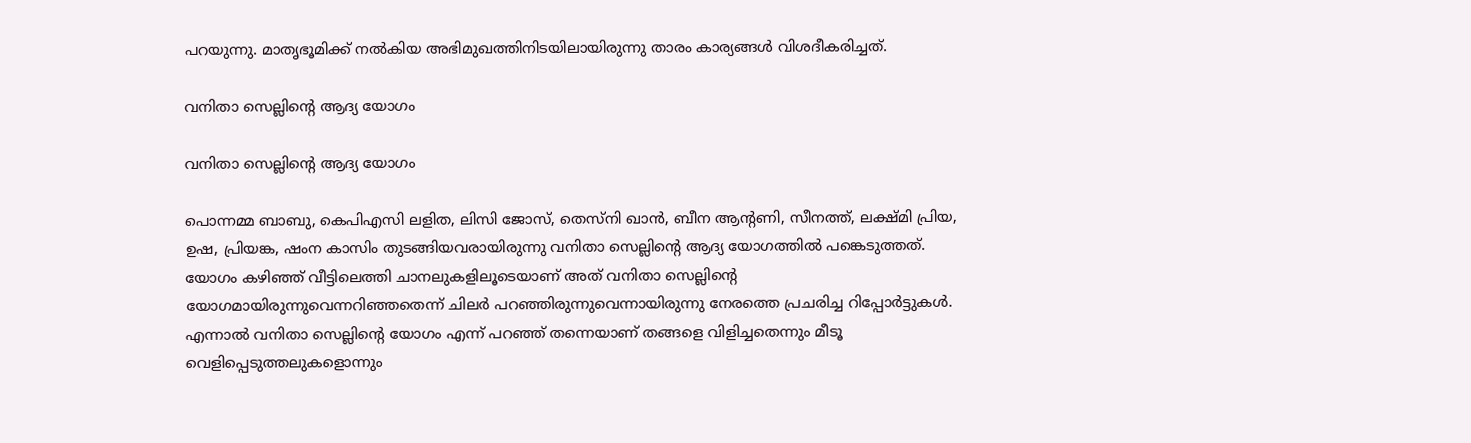പറയുന്നു. മാതൃഭൂമിക്ക് നല്‍കിയ അഭിമുഖത്തിനിടയിലായിരുന്നു താരം കാര്യങ്ങള്‍ വിശദീകരിച്ചത്.

വനിതാ സെല്ലിന്റെ ആദ്യ യോഗം

വനിതാ സെല്ലിന്റെ ആദ്യ യോഗം

പൊന്നമ്മ ബാബു, കെപിഎസി ലളിത, ലിസി ജോസ്, തെസ്‌നി ഖാന്‍, ബീന ആന്റണി, സീനത്ത്, ലക്ഷ്മി പ്രിയ, ഉഷ, പ്രിയങ്ക, ഷംന കാസിം തുടങ്ങിയവരായിരുന്നു വനിതാ സെല്ലിന്റെ ആദ്യ യോഗത്തില്‍ പങ്കെടുത്തത്. യോഗം കഴിഞ്ഞ് വീട്ടിലെത്തി ചാനലുകളിലൂടെയാണ് അത് വനിതാ സെല്ലിന്റെ യോഗമായിരുന്നുവെന്നറിഞ്ഞതെന്ന് ചിലര്‍ പറഞ്ഞിരുന്നുവെന്നായിരുന്നു നേരത്തെ പ്രചരിച്ച റിപ്പോര്‍ട്ടുകള്‍. എന്നാല്‍ വനിതാ സെല്ലിന്റെ യോഗം എന്ന് പറഞ്ഞ് തന്നെയാണ് തങ്ങളെ വിളിച്ചതെന്നും മീടൂ വെളിപ്പെടുത്തലുകളൊന്നും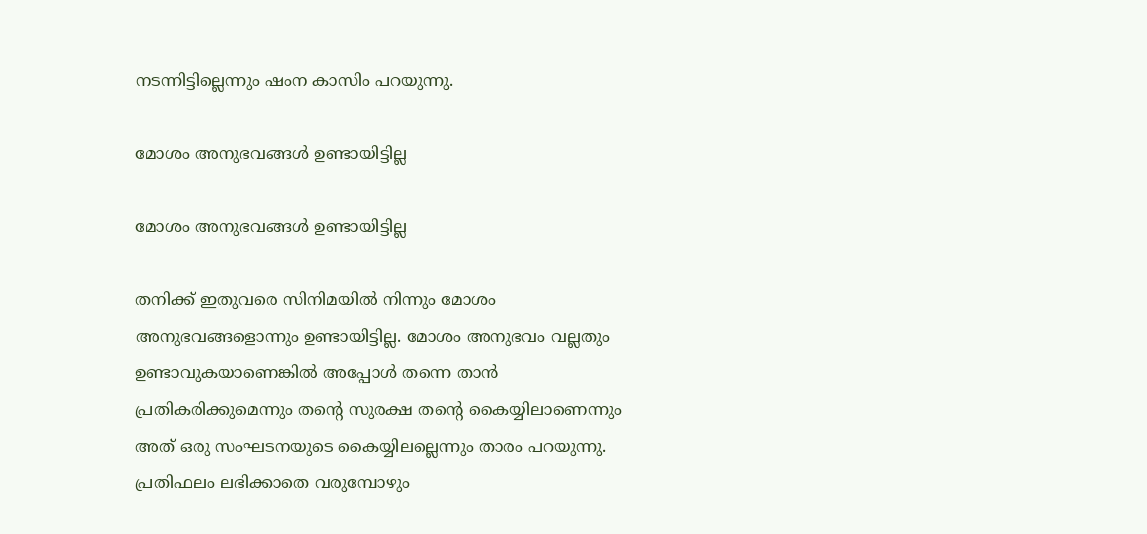നടന്നിട്ടില്ലെന്നും ഷംന കാസിം പറയുന്നു.

മോശം അനുഭവങ്ങള്‍ ഉണ്ടായിട്ടില്ല

മോശം അനുഭവങ്ങള്‍ ഉണ്ടായിട്ടില്ല

തനിക്ക് ഇതുവരെ സിനിമയില്‍ നിന്നും മോശം അനുഭവങ്ങളൊന്നും ഉണ്ടായിട്ടില്ല. മോശം അനുഭവം വല്ലതും ഉണ്ടാവുകയാണെങ്കില്‍ അപ്പോള്‍ തന്നെ താന്‍ പ്രതികരിക്കുമെന്നും തന്റെ സുരക്ഷ തന്റെ കൈയ്യിലാണെന്നും അത് ഒരു സംഘടനയുടെ കൈയ്യിലല്ലെന്നും താരം പറയുന്നു. പ്രതിഫലം ലഭിക്കാതെ വരുമ്പോഴും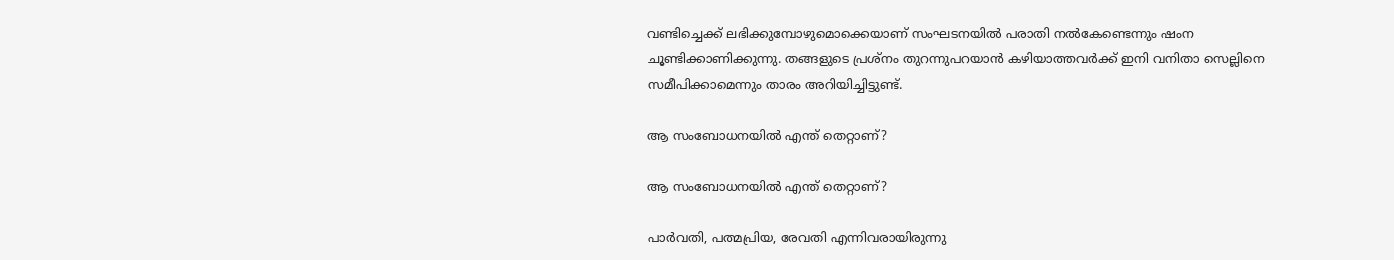വണ്ടിച്ചെക്ക് ലഭിക്കുമ്പോഴുമൊക്കെയാണ് സംഘടനയില്‍ പരാതി നല്‍കേണ്ടെന്നും ഷംന ചൂണ്ടിക്കാണിക്കുന്നു. തങ്ങളുടെ പ്രശ്‌നം തുറന്നുപറയാന്‍ കഴിയാത്തവര്‍ക്ക് ഇനി വനിതാ സെല്ലിനെ സമീപിക്കാമെന്നും താരം അറിയിച്ചിട്ടുണ്ട്.

ആ സംബോധനയില്‍ എന്ത് തെറ്റാണ്?

ആ സംബോധനയില്‍ എന്ത് തെറ്റാണ്?

പാര്‍വതി, പത്മപ്രിയ, രേവതി എന്നിവരായിരുന്നു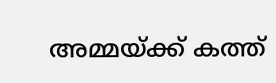അമ്മയ്ക്ക് കത്ത്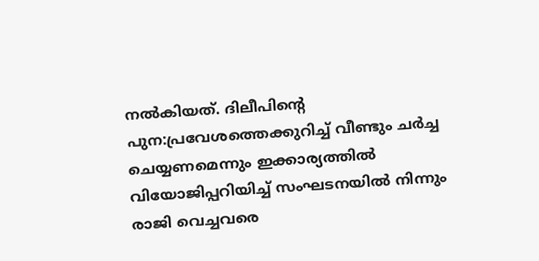നല്‍കിയത്. ദിലീപിന്റെ പുന:പ്രവേശത്തെക്കുറിച്ച് വീണ്ടും ചര്‍ച്ച ചെയ്യണമെന്നും ഇക്കാര്യത്തില്‍ വിയോജിപ്പറിയിച്ച് സംഘടനയില്‍ നിന്നും രാജി വെച്ചവരെ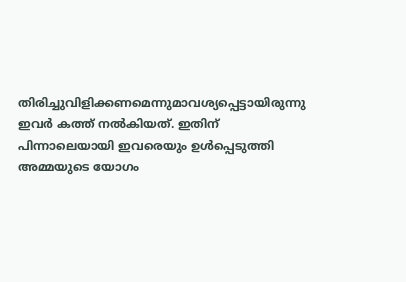തിരിച്ചുവിളിക്കണമെന്നുമാവശ്യപ്പെട്ടായിരുന്നു ഇവര്‍ കത്ത് നല്‍കിയത്. ഇതിന് പിന്നാലെയായി ഇവരെയും ഉള്‍പ്പെടുത്തി അമ്മയുടെ യോഗം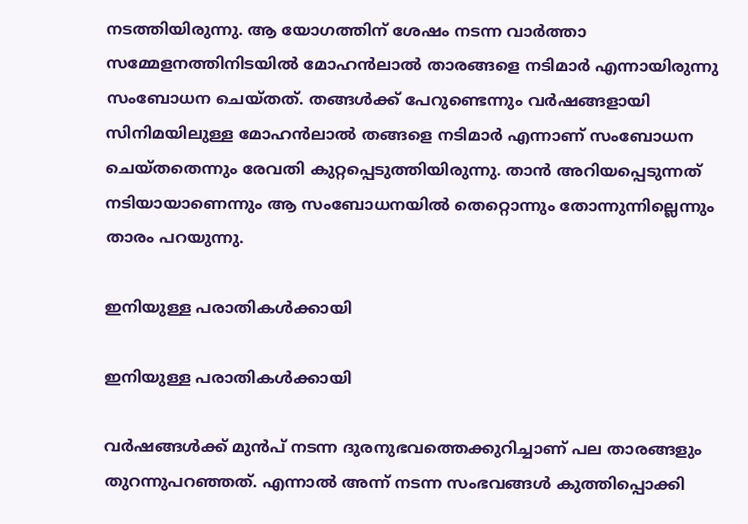നടത്തിയിരുന്നു. ആ യോഗത്തിന് ശേഷം നടന്ന വാര്‍ത്താ സമ്മേളനത്തിനിടയില്‍ മോഹന്‍ലാല്‍ താരങ്ങളെ നടിമാര്‍ എന്നായിരുന്നു സംബോധന ചെയ്തത്. തങ്ങള്‍ക്ക് പേറുണ്ടെന്നും വര്‍ഷങ്ങളായി സിനിമയിലുള്ള മോഹന്‍ലാല്‍ തങ്ങളെ നടിമാര്‍ എന്നാണ് സംബോധന ചെയ്തതെന്നും രേവതി കുറ്റപ്പെടുത്തിയിരുന്നു. താന്‍ അറിയപ്പെടുന്നത് നടിയായാണെന്നും ആ സംബോധനയില്‍ തെറ്റൊന്നും തോന്നുന്നില്ലെന്നും താരം പറയുന്നു.

ഇനിയുള്ള പരാതികള്‍ക്കായി

ഇനിയുള്ള പരാതികള്‍ക്കായി

വര്‍ഷങ്ങള്‍ക്ക് മുന്‍പ് നടന്ന ദുരനുഭവത്തെക്കുറിച്ചാണ് പല താരങ്ങളും തുറന്നുപറഞ്ഞത്. എന്നാല്‍ അന്ന് നടന്ന സംഭവങ്ങള്‍ കുത്തിപ്പൊക്കി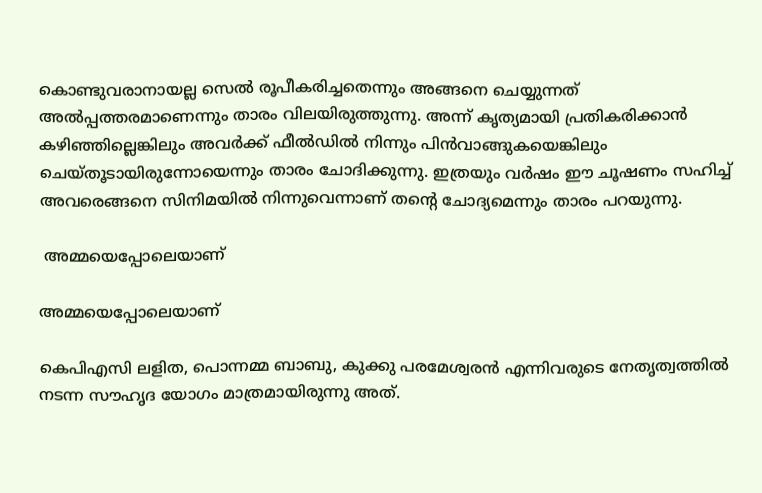കൊണ്ടുവരാനായല്ല സെല്‍ രൂപീകരിച്ചതെന്നും അങ്ങനെ ചെയ്യുന്നത് അല്‍പ്പത്തരമാണെന്നും താരം വിലയിരുത്തുന്നു. അന്ന് കൃത്യമായി പ്രതികരിക്കാന്‍ കഴിഞ്ഞില്ലെങ്കിലും അവര്‍ക്ക് ഫീല്‍ഡില്‍ നിന്നും പിന്‍വാങ്ങുകയെങ്കിലും ചെയ്തൂടായിരുന്നോയെന്നും താരം ചോദിക്കുന്നു. ഇത്രയും വര്‍ഷം ഈ ചൂഷണം സഹിച്ച് അവരെങ്ങനെ സിനിമയില്‍ നിന്നുവെന്നാണ് തന്റെ ചോദ്യമെന്നും താരം പറയുന്നു.

 അമ്മയെപ്പോലെയാണ്

അമ്മയെപ്പോലെയാണ്

കെപിഎസി ലളിത, പൊന്നമ്മ ബാബു, കുക്കു പരമേശ്വരന്‍ എന്നിവരുടെ നേതൃത്വത്തില്‍ നടന്ന സൗഹൃദ യോഗം മാത്രമായിരുന്നു അത്.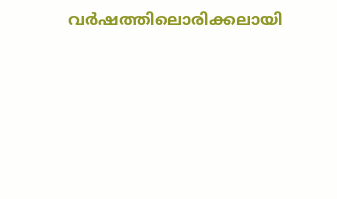വര്‍ഷത്തിലൊരിക്കലായി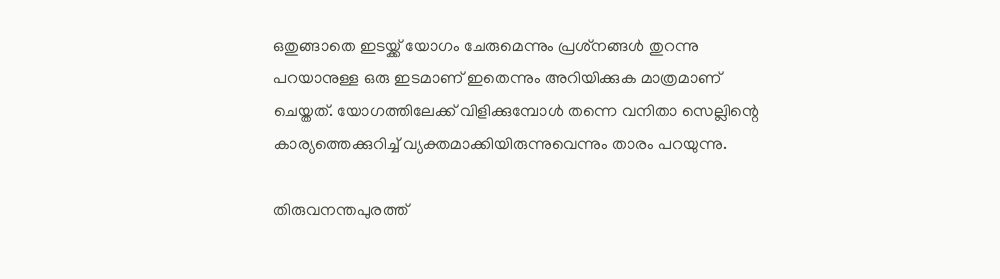ഒതുങ്ങാതെ ഇടയ്ക്ക് യോഗം ചേരുമെന്നും പ്രശ്‌നങ്ങള്‍ തുറന്നു പറയാനുള്ള ഒരു ഇടമാണ് ഇതെന്നും അറിയിക്കുക മാത്രമാണ് ചെയ്തത്. യോഗത്തിലേക്ക് വിളിക്കുമ്പോള്‍ തന്നെ വനിതാ സെല്ലിന്റെ കാര്യത്തെക്കുറിച്ച് വ്യക്തമാക്കിയിരുന്നുവെന്നും താരം പറയുന്നു.

തിരുവനന്തപുരത്ത്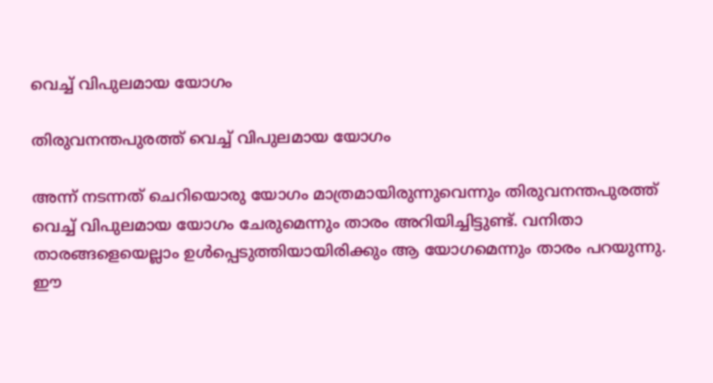വെച്ച് വിപുലമായ യോഗം

തിരുവനന്തപുരത്ത് വെച്ച് വിപുലമായ യോഗം

അന്ന് നടന്നത് ചെറിയൊരു യോഗം മാത്രമായിരുന്നുവെന്നും തിരുവനന്തപുരത്ത് വെച്ച് വിപുലമായ യോഗം ചേരുമെന്നും താരം അറിയിച്ചിട്ടുണ്ട്. വനിതാ താരങ്ങളെയെല്ലാം ഉള്‍പ്പെടുത്തിയായിരിക്കും ആ യോഗമെന്നും താരം പറയുന്നു. ഈ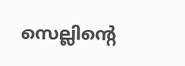സെല്ലിന്റെ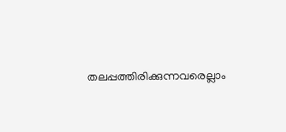തലപ്പത്തിരിക്കുന്നവരെല്ലാം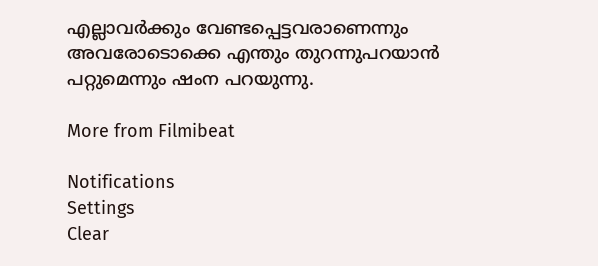എല്ലാവര്‍ക്കും വേണ്ടപ്പെട്ടവരാണെന്നും അവരോടൊക്കെ എന്തും തുറന്നുപറയാന്‍ പറ്റുമെന്നും ഷംന പറയുന്നു.

More from Filmibeat

Notifications
Settings
Clear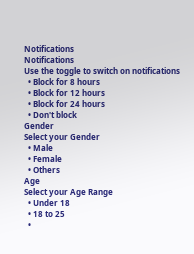Notifications
Notifications
Use the toggle to switch on notifications
  • Block for 8 hours
  • Block for 12 hours
  • Block for 24 hours
  • Don't block
Gender
Select your Gender
  • Male
  • Female
  • Others
Age
Select your Age Range
  • Under 18
  • 18 to 25
  •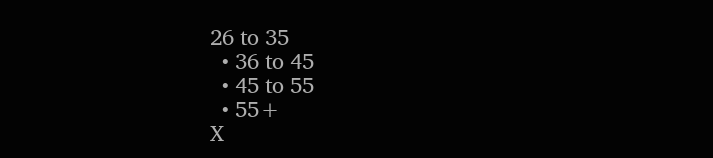26 to 35
  • 36 to 45
  • 45 to 55
  • 55+
X